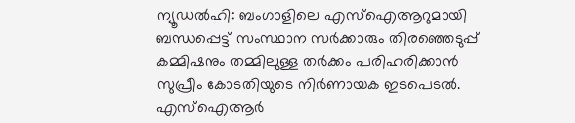ന്യൂഡൽഹി: ബംഗാളിലെ എസ്ഐആറുമായി ബന്ധപ്പെട്ട് സംസ്ഥാന സർക്കാരും തിരഞ്ഞെടുപ്പ് കമ്മിഷനും തമ്മിലുള്ള തർക്കം പരിഹരിക്കാൻ സുപ്രീം കോടതിയുടെ നിർണായക ഇടപെടൽ. എസ്ഐആർ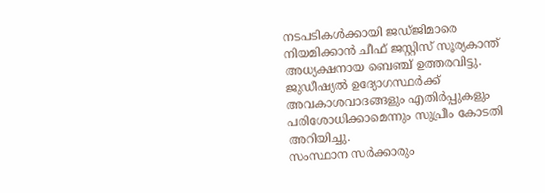നടപടികൾക്കായി ജഡ്ജിമാരെ നിയമിക്കാൻ ചീഫ് ജസ്റ്റിസ് സൂര്യകാന്ത് അധ്യക്ഷനായ ബെഞ്ച് ഉത്തരവിട്ടു. ജുഡീഷ്യൽ ഉദ്യോഗസ്ഥർക്ക് അവകാശവാദങ്ങളും എതിർപ്പുകളും പരിശോധിക്കാമെന്നും സുപ്രീം കോടതി അറിയിച്ചു.
സംസ്ഥാന സർക്കാരും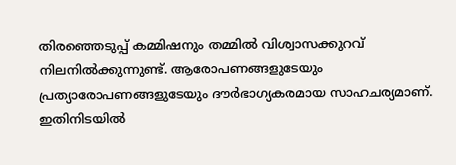തിരഞ്ഞെടുപ്പ് കമ്മിഷനും തമ്മിൽ വിശ്വാസക്കുറവ് നിലനിൽക്കുന്നുണ്ട്. ആരോപണങ്ങളുടേയും പ്രത്യാരോപണങ്ങളുടേയും ദൗർഭാഗ്യകരമായ സാഹചര്യമാണ്. ഇതിനിടയിൽ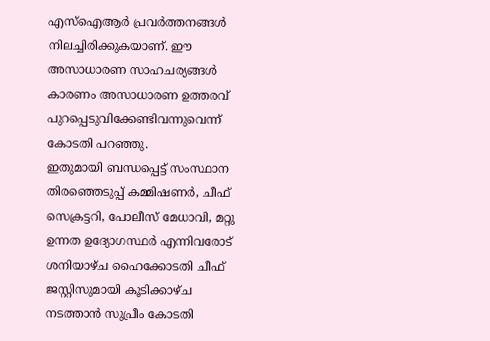എസ്ഐആർ പ്രവർത്തനങ്ങൾ നിലച്ചിരിക്കുകയാണ്. ഈ അസാധാരണ സാഹചര്യങ്ങൾ കാരണം അസാധാരണ ഉത്തരവ് പുറപ്പെടുവിക്കേണ്ടിവന്നുവെന്ന് കോടതി പറഞ്ഞു.
ഇതുമായി ബന്ധപ്പെട്ട് സംസ്ഥാന തിരഞ്ഞെടുപ്പ് കമ്മിഷണർ, ചീഫ് സെക്രട്ടറി, പോലീസ് മേധാവി, മറ്റു ഉന്നത ഉദ്യോഗസ്ഥർ എന്നിവരോട് ശനിയാഴ്ച ഹൈക്കോടതി ചീഫ് ജസ്റ്റിസുമായി കൂടിക്കാഴ്ച നടത്താൻ സുപ്രീം കോടതി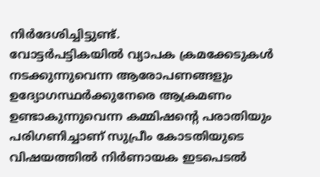നിർദേശിച്ചിട്ടുണ്ട്.
വോട്ടർപട്ടികയിൽ വ്യാപക ക്രമക്കേടുകൾ നടക്കുന്നുവെന്ന ആരോപണങ്ങളും ഉദ്യോഗസ്ഥർക്കുനേരെ ആക്രമണം ഉണ്ടാകുന്നുവെന്ന കമ്മിഷന്റെ പരാതിയും പരിഗണിച്ചാണ് സുപ്രീം കോടതിയുടെ വിഷയത്തിൽ നിർണായക ഇടപെടൽ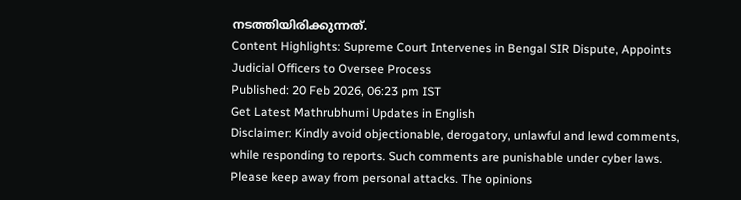നടത്തിയിരിക്കുന്നത്.
Content Highlights: Supreme Court Intervenes in Bengal SIR Dispute, Appoints Judicial Officers to Oversee Process
Published: 20 Feb 2026, 06:23 pm IST
Get Latest Mathrubhumi Updates in English
Disclaimer: Kindly avoid objectionable, derogatory, unlawful and lewd comments, while responding to reports. Such comments are punishable under cyber laws. Please keep away from personal attacks. The opinions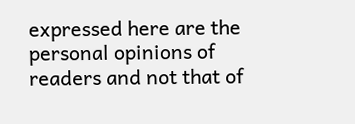expressed here are the personal opinions of readers and not that of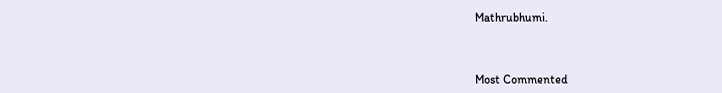Mathrubhumi.



Most Commented